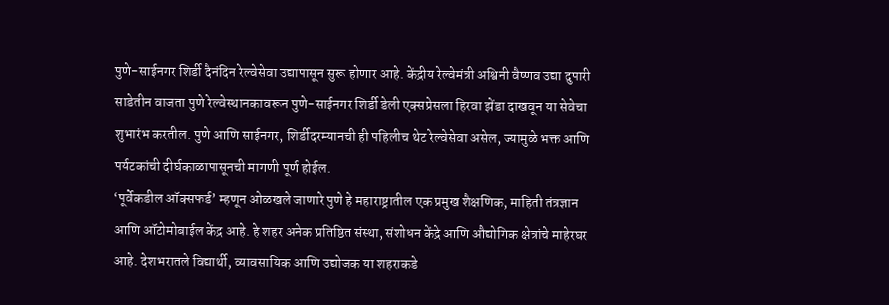पुणे-साईनगर शिर्डी दैनंदिन रेल्वेसेवा उद्यापासून सुरू होणार आहे. केंद्रीय रेल्वेमंत्री अश्विनी वैष्णव उद्या दुपारी साडेतीन वाजता पुणे रेल्वेस्थानकावरून पुणे-साईनगर शिर्डी डेली एक्सप्रेसला हिरवा झेंडा दाखवून या सेवेचा शुभारंभ करतील. पुणे आणि साईनगर, शिर्डीदरम्यानची ही पहिलीच थेट रेल्वेसेवा असेल, ज्यामुळे भक्त आणि पर्यटकांची दीर्घकाळापासूनची मागणी पूर्ण होईल.
‘पूर्वेकडील ऑक्सफर्ड’ म्हणून ओळखले जाणारे पुणे हे महाराष्ट्रातील एक प्रमुख शैक्षणिक, माहिती तंत्रज्ञान आणि ऑटोमोबाईल केंद्र आहे. हे शहर अनेक प्रतिष्ठित संस्था, संशोधन केंद्रे आणि औद्योगिक क्षेत्रांचे माहेरघर आहे. देशभरातले विद्यार्थी, व्यावसायिक आणि उद्योजक या शहराकडे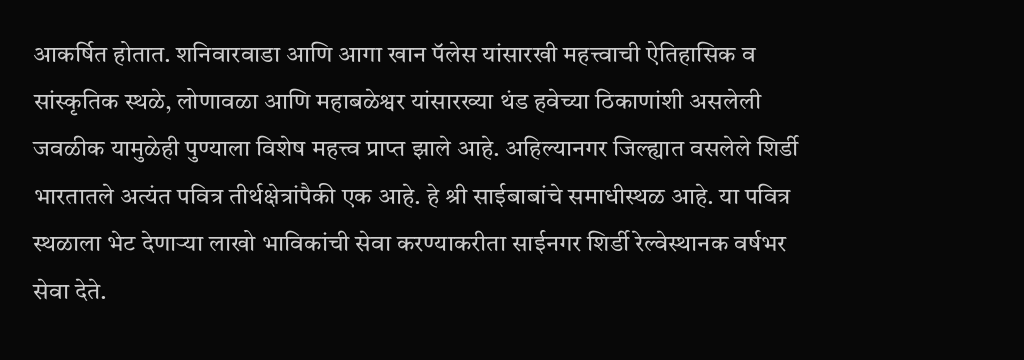आकर्षित होतात. शनिवारवाडा आणि आगा खान पॅलेस यांसारखी महत्त्वाची ऐतिहासिक व सांस्कृतिक स्थळे, लोणावळा आणि महाबळेश्वर यांसारख्या थंड हवेच्या ठिकाणांशी असलेली जवळीक यामुळेही पुण्याला विशेष महत्त्व प्राप्त झाले आहे. अहिल्यानगर जिल्ह्यात वसलेले शिर्डी भारतातले अत्यंत पवित्र तीर्थक्षेत्रांपैकी एक आहे. हे श्री साईबाबांचे समाधीस्थळ आहे. या पवित्र स्थळाला भेट देणाऱ्या लाखो भाविकांची सेवा करण्याकरीता साईनगर शिर्डी रेल्वेस्थानक वर्षभर सेवा देते.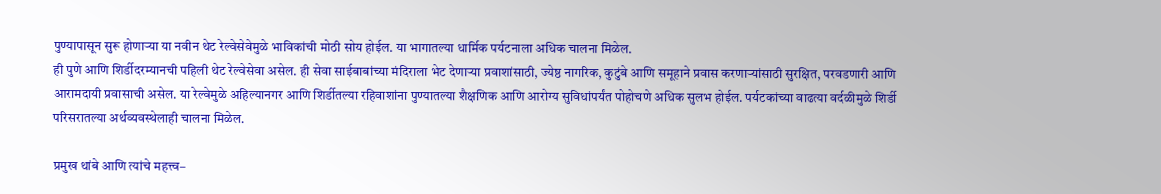पुण्यापासून सुरू होणाऱ्या या नवीन थेट रेल्वेसेवेमुळे भाविकांची मोठी सोय होईल. या भागातल्या धार्मिक पर्यटनाला अधिक चालना मिळेल.
ही पुणे आणि शिर्डीदरम्यानची पहिली थेट रेल्वेसेवा असेल. ही सेवा साईबाबांच्या मंदिराला भेट देणाऱ्या प्रवाशांसाठी, ज्येष्ठ नागरिक, कुटुंबे आणि समूहाने प्रवास करणाऱ्यांसाठी सुरक्षित, परवडणारी आणि आरामदायी प्रवासाची असेल. या रेल्वेमुळे अहिल्यानगर आणि शिर्डीतल्या रहिवाशांना पुण्यातल्या शैक्षणिक आणि आरोग्य सुविधांपर्यंत पोहोचणे अधिक सुलभ होईल. पर्यटकांच्या वाढत्या वर्दळीमुळे शिर्डी परिसरातल्या अर्थव्यवस्थेलाही चालना मिळेल.

प्रमुख थांबे आणि त्यांचे महत्त्व–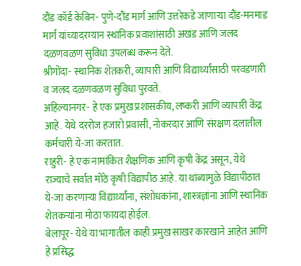दौंड कॉर्ड केबिन- पुणे-दौंड मार्ग आणि उत्तरेकडे जाणाऱ्या दौंड-मनमाड मार्ग यांच्यादरम्यान स्थानिक प्रवाशांसाठी अखंड आणि जलद दळणवळण सुविधा उपलब्ध करून देते.
श्रीगोंदा- स्थानिक शेतकरी, व्यापारी आणि विद्यार्थ्यांसाठी परवडणारी व जलद दळणवळण सुविधा पुरवते.
अहिल्यानगर- हे एक प्रमुख प्रशासकीय, लष्करी आणि व्यापारी केंद्र आहे. येथे दररोज हजारो प्रवासी, नोकरदार आणि संरक्षण दलातील कर्मचारी ये-जा करतात.
राहुरी- हे एक नामांकित शैक्षणिक आणि कृषी केंद्र असून, येथे राज्याचे सर्वात मोठे कृषी विद्यापीठ आहे. या थांब्यामुळे विद्यापीठात ये-जा करणाऱ्या विद्यार्थ्यांना, संशोधकांना, शास्त्रज्ञांना आणि स्थानिक शेतकऱ्यांना मोठा फायदा होईल.
बेलापूर- येथे या भागातील काही प्रमुख साखर कारखाने आहेत आणि हे प्रसिद्ध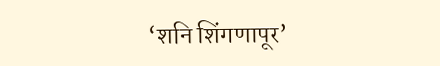‘शनि शिंगणापूर’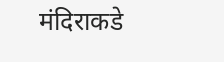मंदिराकडे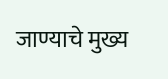जाण्याचे मुख्य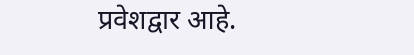प्रवेशद्वार आहे.